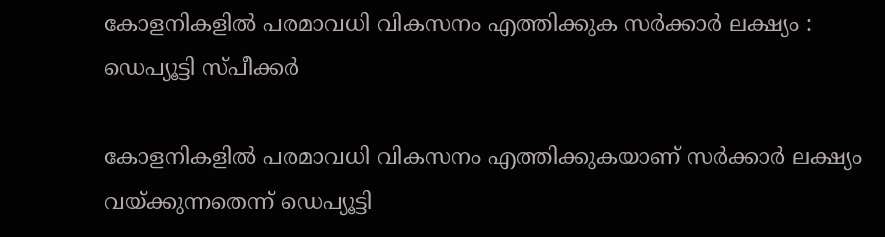കോളനികളില്‍ പരമാവധി വികസനം എത്തിക്കുക സര്‍ക്കാര്‍ ലക്ഷ്യം : ഡെപ്യൂട്ടി സ്പീക്കര്‍

കോളനികളില്‍ പരമാവധി വികസനം എത്തിക്കുകയാണ് സര്‍ക്കാര്‍ ലക്ഷ്യം വയ്ക്കുന്നതെന്ന് ഡെപ്യൂട്ടി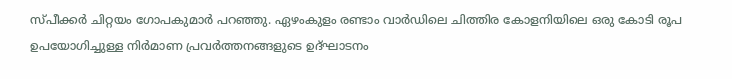സ്പീക്കര്‍ ചിറ്റയം ഗോപകുമാര്‍ പറഞ്ഞു. ഏഴംകുളം രണ്ടാം വാര്‍ഡിലെ ചിത്തിര കോളനിയിലെ ഒരു കോടി രൂപ ഉപയോഗിച്ചുള്ള നിര്‍മാണ പ്രവര്‍ത്തനങ്ങളുടെ ഉദ്ഘാടനം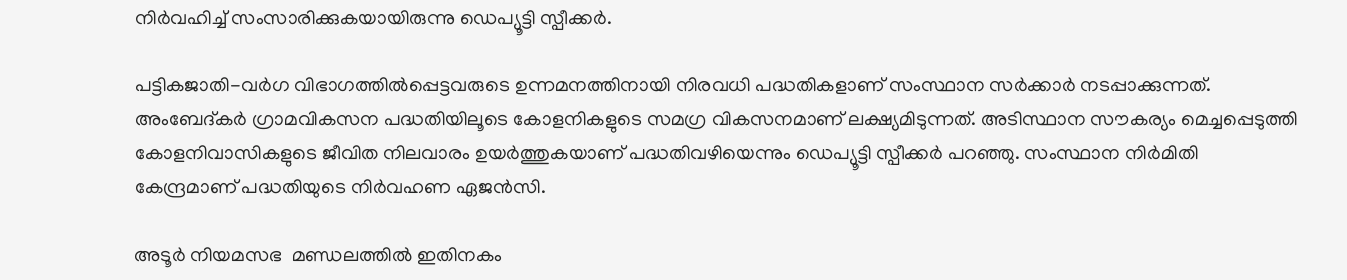നിര്‍വഹിച്ച് സംസാരിക്കുകയായിരുന്നു ഡെപ്യൂട്ടി സ്പീക്കര്‍.

പട്ടികജാതി-വര്‍ഗ വിഭാഗത്തില്‍പ്പെട്ടവരുടെ ഉന്നമനത്തിനായി നിരവധി പദ്ധതികളാണ് സംസ്ഥാന സര്‍ക്കാര്‍ നടപ്പാക്കുന്നത്. അംബേദ്കര്‍ ഗ്രാമവികസന പദ്ധതിയിലൂടെ കോളനികളുടെ സമഗ്ര വികസനമാണ് ലക്ഷ്യമിടുന്നത്. അടിസ്ഥാന സൗകര്യം മെച്ചപ്പെടുത്തി കോളനിവാസികളുടെ ജീവിത നിലവാരം ഉയര്‍ത്തുകയാണ് പദ്ധതിവഴിയെന്നും ഡെപ്യൂട്ടി സ്പീക്കര്‍ പറഞ്ഞു. സംസ്ഥാന നിര്‍മിതി കേന്ദ്രമാണ് പദ്ധതിയുടെ നിര്‍വഹണ ഏജന്‍സി.

അടൂര്‍ നിയമസഭ  മണ്ഡലത്തില്‍ ഇതിനകം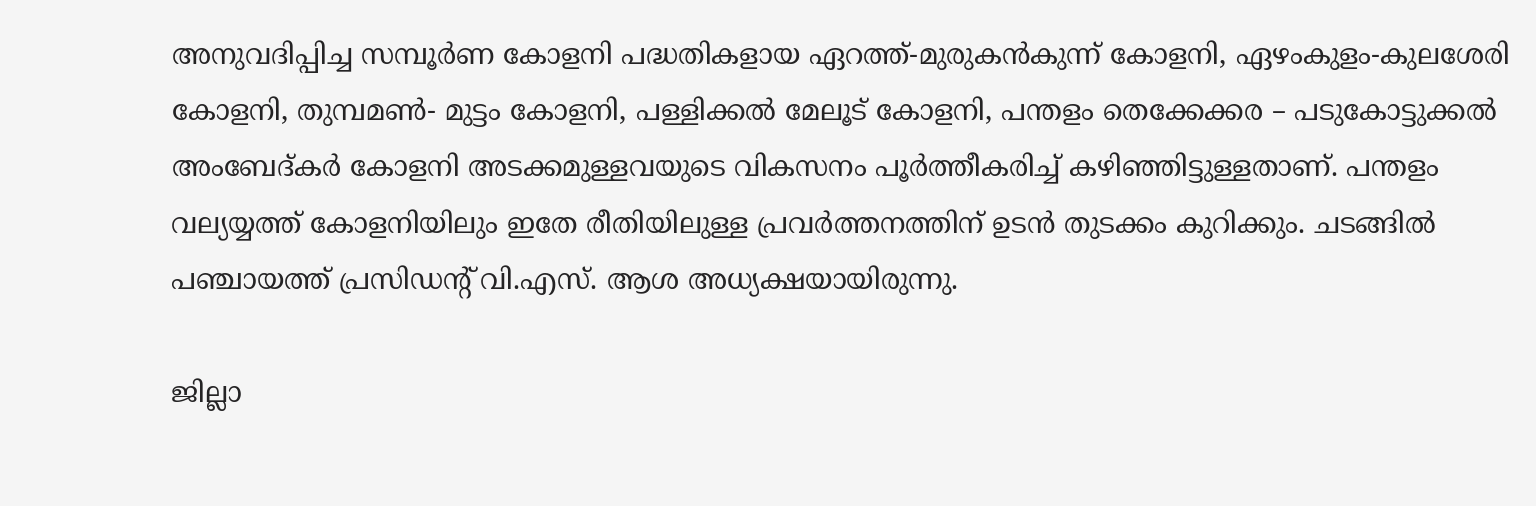അനുവദിപ്പിച്ച സമ്പൂര്‍ണ കോളനി പദ്ധതികളായ ഏറത്ത്-മുരുകന്‍കുന്ന് കോളനി, ഏഴംകുളം-കുലശേരി കോളനി, തുമ്പമണ്‍- മുട്ടം കോളനി, പള്ളിക്കല്‍ മേലൂട് കോളനി, പന്തളം തെക്കേക്കര – പടുകോട്ടുക്കല്‍ അംബേദ്കര്‍ കോളനി അടക്കമുള്ളവയുടെ വികസനം പൂര്‍ത്തീകരിച്ച് കഴിഞ്ഞിട്ടുള്ളതാണ്. പന്തളം വല്യയ്യത്ത് കോളനിയിലും ഇതേ രീതിയിലുള്ള പ്രവര്‍ത്തനത്തിന് ഉടന്‍ തുടക്കം കുറിക്കും. ചടങ്ങില്‍ പഞ്ചായത്ത് പ്രസിഡന്റ് വി.എസ്. ആശ അധ്യക്ഷയായിരുന്നു.

ജില്ലാ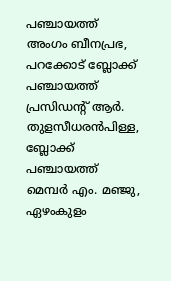പഞ്ചായത്ത് അംഗം ബീനപ്രഭ, പറക്കോട് ബ്ലോക്ക് പഞ്ചായത്ത് പ്രസിഡന്റ് ആര്‍. തുളസീധരന്‍പിള്ള, ബ്ലോക്ക് പഞ്ചായത്ത് മെമ്പര്‍ എം. മഞ്ജു, ഏഴംകുളം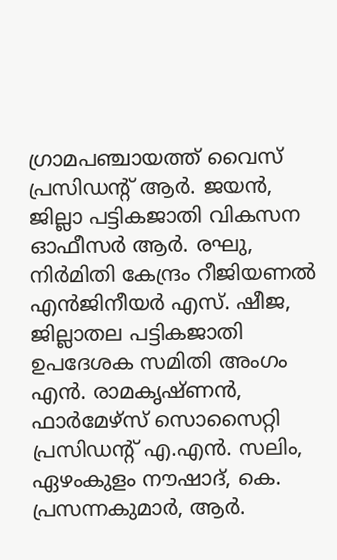ഗ്രാമപഞ്ചായത്ത് വൈസ് പ്രസിഡന്റ് ആര്‍. ജയന്‍, ജില്ലാ പട്ടികജാതി വികസന ഓഫീസര്‍ ആര്‍. രഘു, നിര്‍മിതി കേന്ദ്രം റീജിയണല്‍ എന്‍ജിനീയര്‍ എസ്. ഷീജ, ജില്ലാതല പട്ടികജാതി ഉപദേശക സമിതി അംഗം എന്‍. രാമകൃഷ്ണന്‍, ഫാര്‍മേഴ്സ് സൊസൈറ്റി പ്രസിഡന്റ് എ.എന്‍. സലിം, ഏഴംകുളം നൗഷാദ്, കെ. പ്രസന്നകുമാര്‍, ആര്‍.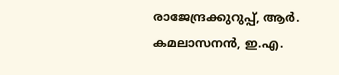രാജേന്ദ്രക്കുറുപ്പ്, ആര്‍. കമലാസനന്‍, ഇ.എ.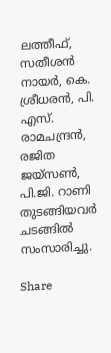ലത്തീഫ്, സതീശന്‍ നായര്‍, കെ. ശ്രീധരന്‍, പി. എസ്. രാമചന്ദ്രന്‍, രജിത ജയ്സണ്‍, പി.ജി. റാണി  തുടങ്ങിയവര്‍ ചടങ്ങില്‍ സംസാരിച്ചു.

Share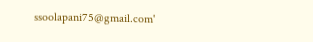ssoolapani75@gmail.com'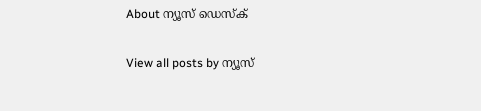About ന്യൂസ് ഡെസ്ക്

View all posts by ന്യൂസ്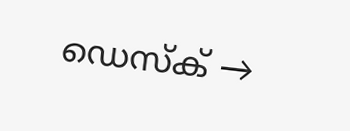ഡെസ്ക് →